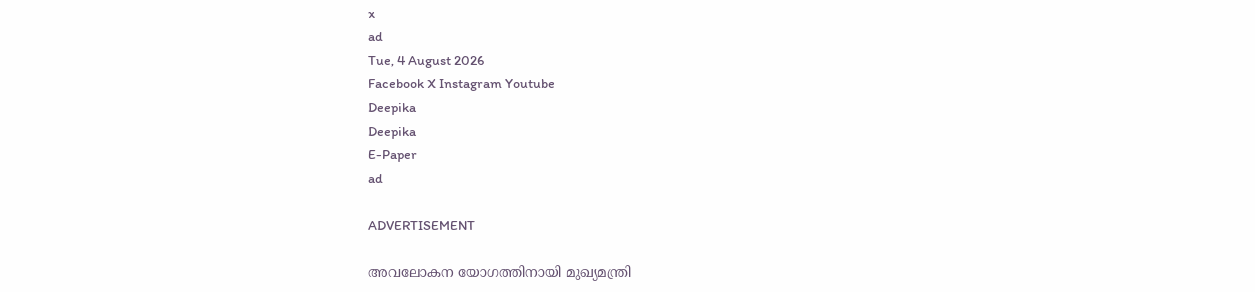x
ad
Tue, 4 August 2026
Facebook X Instagram Youtube
Deepika
Deepika
E-Paper
ad

ADVERTISEMENT

അവലോകന യോഗത്തിനായി മുഖ്യമന്ത്രി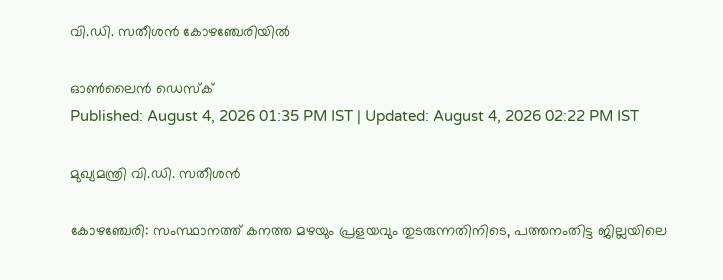വി.ഡി. സതീശൻ കോഴഞ്ചേരിയിൽ

ഓൺലൈൻ ഡെസ്ക്
Published: August 4, 2026 01:35 PM IST | Updated: August 4, 2026 02:22 PM IST

മുഖ്യമന്ത്രി വി.ഡി. സതീശൻ

കോഴഞ്ചേരി: സംസ്ഥാനത്ത് കനത്ത മഴയും പ്രളയവും തുടരുന്നതിനിടെ, പത്തനംതിട്ട ജില്ലയിലെ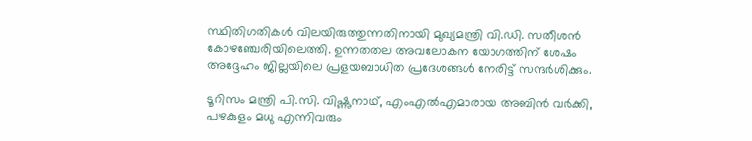സ്ഥിതിഗതികൾ വിലയിരുത്തുന്നതിനായി മുഖ്യമന്ത്രി വി.ഡി. സതീശൻ കോഴഞ്ചേരിയിലെത്തി. ഉന്നതതല അവലോകന യോഗത്തിന് ശേഷം അദ്ദേഹം ജില്ലയിലെ പ്രളയബാധിത പ്രദേശങ്ങൾ നേരിട്ട് സന്ദർശിക്കും.

ടൂറിസം മന്ത്രി പി.സി. വിഷ്ണുനാഥ്, എംഎൽഎമാരായ അബിൻ വർക്കി, പഴകുളം മധു എന്നിവരും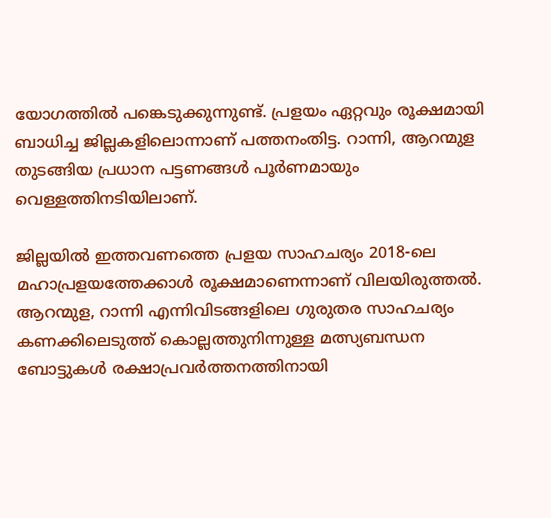യോഗത്തിൽ പങ്കെടുക്കുന്നുണ്ട്. പ്രളയം ഏറ്റവും രൂക്ഷമായി ബാധിച്ച ജില്ലകളിലൊന്നാണ് പത്തനംതിട്ട. റാന്നി, ആറന്മുള തുടങ്ങിയ പ്രധാന പട്ടണങ്ങൾ പൂർണമായും വെള്ളത്തിനടിയിലാണ്.

ജില്ലയിൽ ഇത്തവണത്തെ പ്രളയ സാഹചര്യം 2018-ലെ മഹാപ്രളയത്തേക്കാൾ രൂക്ഷമാണെന്നാണ് വിലയിരുത്തൽ. ആറന്മുള, റാന്നി എന്നിവിടങ്ങളിലെ ഗുരുതര സാഹചര്യം കണക്കിലെടുത്ത് കൊല്ലത്തുനിന്നുള്ള മത്സ്യബന്ധന ബോട്ടുകൾ രക്ഷാപ്രവർത്തനത്തിനായി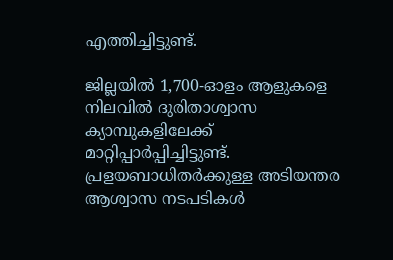എത്തിച്ചിട്ടുണ്ട്.

ജില്ലയിൽ 1,700-ഓളം ആളുകളെ നിലവിൽ ദുരിതാശ്വാസ ക്യാമ്പുകളിലേക്ക് മാറ്റിപ്പാർപ്പിച്ചിട്ടുണ്ട്. പ്രളയബാധിതർക്കുള്ള അടിയന്തര ആശ്വാസ നടപടികൾ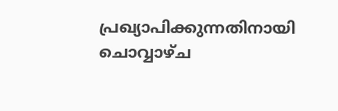പ്രഖ്യാപിക്കുന്നതിനായി ചൊവ്വാഴ്ച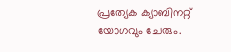പ്രത്യേക ക്യാബിനറ്റ് യോഗവും ചേരും.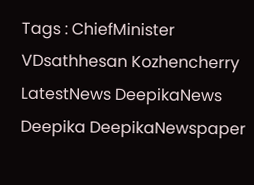Tags : ChiefMinister VDsathhesan Kozhencherry LatestNews DeepikaNews Deepika DeepikaNewspaper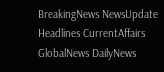BreakingNews NewsUpdate Headlines CurrentAffairs GlobalNews DailyNews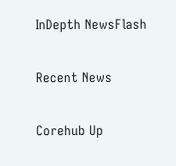InDepth NewsFlash

Recent News

Corehub Up